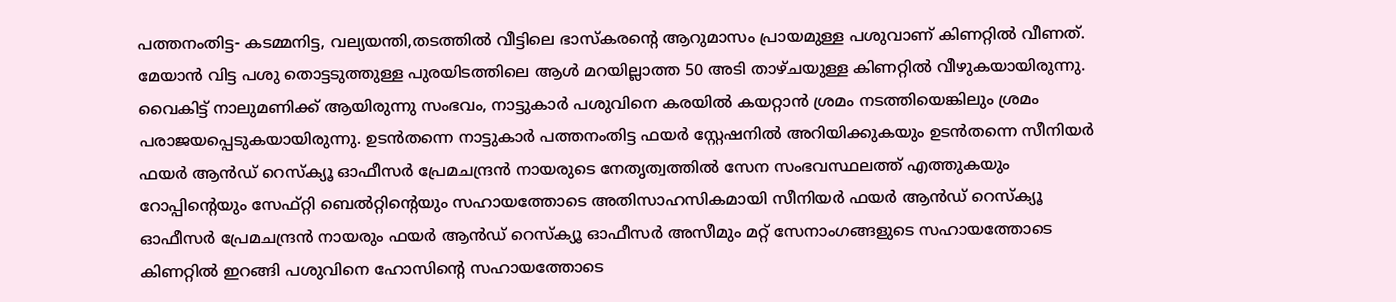പത്തനംതിട്ട- കടമ്മനിട്ട, വല്യയന്തി,തടത്തിൽ വീട്ടിലെ ഭാസ്കരന്റെ ആറുമാസം പ്രായമുള്ള പശുവാണ് കിണറ്റിൽ വീണത്. മേയാൻ വിട്ട പശു തൊട്ടടുത്തുള്ള പുരയിടത്തിലെ ആൾ മറയില്ലാത്ത 50 അടി താഴ്ചയുള്ള കിണറ്റിൽ വീഴുകയായിരുന്നു. വൈകിട്ട് നാലുമണിക്ക് ആയിരുന്നു സംഭവം, നാട്ടുകാർ പശുവിനെ കരയിൽ കയറ്റാൻ ശ്രമം നടത്തിയെങ്കിലും ശ്രമം പരാജയപ്പെടുകയായിരുന്നു. ഉടൻതന്നെ നാട്ടുകാർ പത്തനംതിട്ട ഫയർ സ്റ്റേഷനിൽ അറിയിക്കുകയും ഉടൻതന്നെ സീനിയർ ഫയർ ആൻഡ് റെസ്ക്യൂ ഓഫീസർ പ്രേമചന്ദ്രൻ നായരുടെ നേതൃത്വത്തിൽ സേന സംഭവസ്ഥലത്ത് എത്തുകയും റോപ്പിന്റെയും സേഫ്റ്റി ബെൽറ്റിന്റെയും സഹായത്തോടെ അതിസാഹസികമായി സീനിയർ ഫയർ ആൻഡ് റെസ്ക്യൂ ഓഫീസർ പ്രേമചന്ദ്രൻ നായരും ഫയർ ആൻഡ് റെസ്ക്യൂ ഓഫീസർ അസീമും മറ്റ് സേനാംഗങ്ങളുടെ സഹായത്തോടെ കിണറ്റിൽ ഇറങ്ങി പശുവിനെ ഹോസിന്റെ സഹായത്തോടെ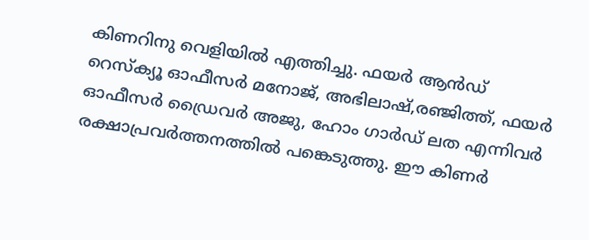കിണറിനു വെളിയിൽ എത്തിച്ചു. ഫയർ ആൻഡ് റെസ്ക്യൂ ഓഫീസർ മനോജ്, അഭിലാഷ്,രഞ്ജിത്ത്, ഫയർ ഓഫീസർ ഡ്രൈവർ അജു, ഹോം ഗാർഡ് ലത എന്നിവർ രക്ഷാപ്രവർത്തനത്തിൽ പങ്കെടുത്തു. ഈ കിണർ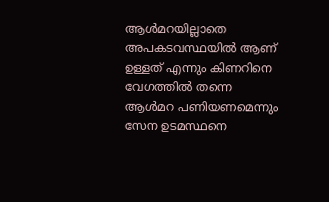ആൾമറയില്ലാതെ അപകടവസ്ഥയിൽ ആണ് ഉള്ളത് എന്നും കിണറിനെ വേഗത്തിൽ തന്നെ ആൾമറ പണിയണമെന്നും സേന ഉടമസ്ഥനെ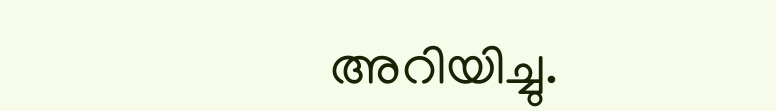അറിയിച്ചു.